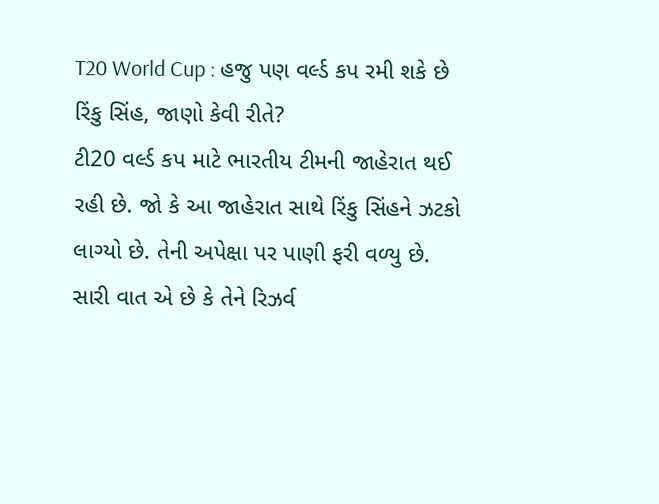T20 World Cup : હજુ પણ વર્લ્ડ કપ રમી શકે છે રિંકુ સિંહ, જાણો કેવી રીતે?
ટી20 વર્લ્ડ કપ માટે ભારતીય ટીમની જાહેરાત થઈ રહી છે. જો કે આ જાહેરાત સાથે રિંકુ સિંહને ઝટકો લાગ્યો છે. તેની અપેક્ષા પર પાણી ફરી વળ્યુ છે. સારી વાત એ છે કે તેને રિઝર્વ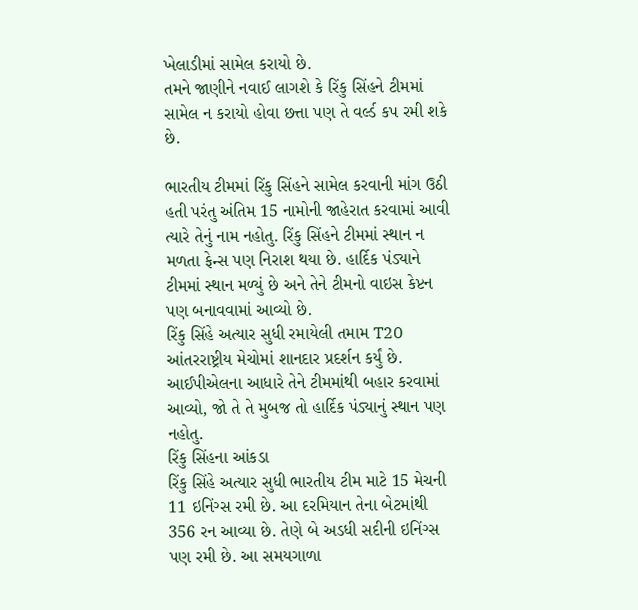ખેલાડીમાં સામેલ કરાયો છે.
તમને જાણીને નવાઈ લાગશે કે રિંકુ સિંહને ટીમમાં સામેલ ન કરાયો હોવા છત્તા પણ તે વર્લ્ડ કપ રમી શકે છે.

ભારતીય ટીમમાં રિંકુ સિંહને સામેલ કરવાની માંગ ઉઠી હતી પરંતુ અંતિમ 15 નામોની જાહેરાત કરવામાં આવી ત્યારે તેનું નામ નહોતુ. રિંકુ સિંહને ટીમમાં સ્થાન ન મળતા ફેન્સ પણ નિરાશ થયા છે. હાર્દિક પંડ્યાને ટીમમાં સ્થાન મળ્યું છે અને તેને ટીમનો વાઇસ કેપ્ટન પણ બનાવવામાં આવ્યો છે.
રિંકુ સિંહે અત્યાર સુધી રમાયેલી તમામ T20 આંતરરાષ્ટ્રીય મેચોમાં શાનદાર પ્રદર્શન કર્યું છે. આઈપીએલના આધારે તેને ટીમમાંથી બહાર કરવામાં આવ્યો, જો તે તે મુબજ તો હાર્દિક પંડ્યાનું સ્થાન પણ નહોતુ.
રિંકુ સિંહના આંકડા
રિંકુ સિંહે અત્યાર સુધી ભારતીય ટીમ માટે 15 મેચની 11 ઇનિંગ્સ રમી છે. આ દરમિયાન તેના બેટમાંથી 356 રન આવ્યા છે. તેણે બે અડધી સદીની ઇનિંગ્સ પણ રમી છે. આ સમયગાળા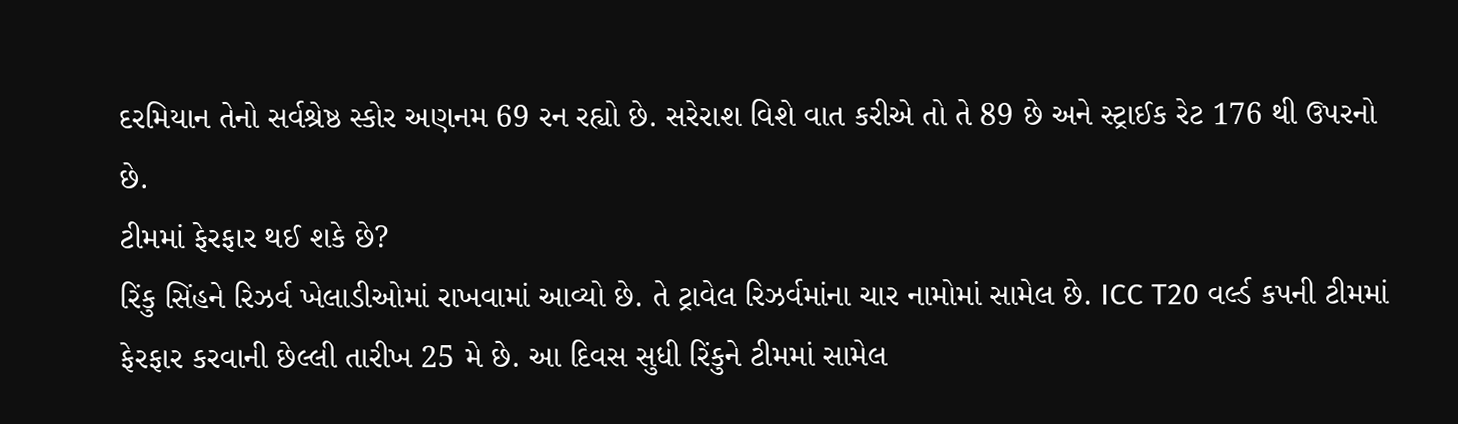દરમિયાન તેનો સર્વશ્રેષ્ઠ સ્કોર અણનમ 69 રન રહ્યો છે. સરેરાશ વિશે વાત કરીએ તો તે 89 છે અને સ્ટ્રાઈક રેટ 176 થી ઉપરનો છે.
ટીમમાં ફેરફાર થઈ શકે છે?
રિંકુ સિંહને રિઝર્વ ખેલાડીઓમાં રાખવામાં આવ્યો છે. તે ટ્રાવેલ રિઝર્વમાંના ચાર નામોમાં સામેલ છે. ICC T20 વર્લ્ડ કપની ટીમમાં ફેરફાર કરવાની છેલ્લી તારીખ 25 મે છે. આ દિવસ સુધી રિંકુને ટીમમાં સામેલ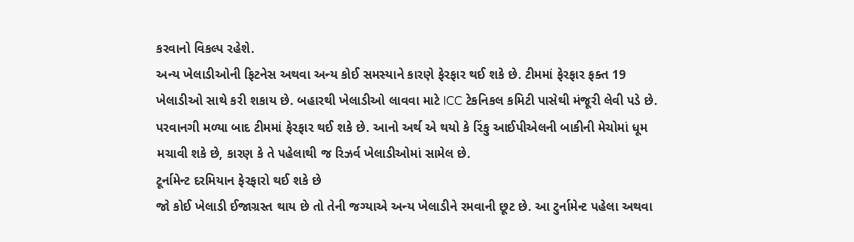કરવાનો વિકલ્પ રહેશે.
અન્ય ખેલાડીઓની ફિટનેસ અથવા અન્ય કોઈ સમસ્યાને કારણે ફેરફાર થઈ શકે છે. ટીમમાં ફેરફાર ફક્ત 19 ખેલાડીઓ સાથે કરી શકાય છે. બહારથી ખેલાડીઓ લાવવા માટે ICC ટેકનિકલ કમિટી પાસેથી મંજૂરી લેવી પડે છે.
પરવાનગી મળ્યા બાદ ટીમમાં ફેરફાર થઈ શકે છે. આનો અર્થ એ થયો કે રિંકુ આઈપીએલની બાકીની મેચોમાં ધૂમ મચાવી શકે છે, કારણ કે તે પહેલાથી જ રિઝર્વ ખેલાડીઓમાં સામેલ છે.
ટૂર્નામેન્ટ દરમિયાન ફેરફારો થઈ શકે છે
જો કોઈ ખેલાડી ઈજાગ્રસ્ત થાય છે તો તેની જગ્યાએ અન્ય ખેલાડીને રમવાની છૂટ છે. આ ટુર્નામેન્ટ પહેલા અથવા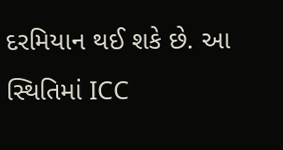દરમિયાન થઈ શકે છે. આ સ્થિતિમાં ICC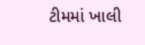ટીમમાં ખાલી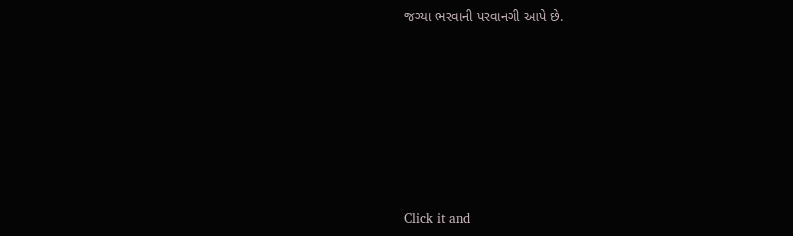જગ્યા ભરવાની પરવાનગી આપે છે.












Click it and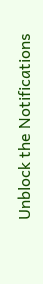Unblock the Notifications